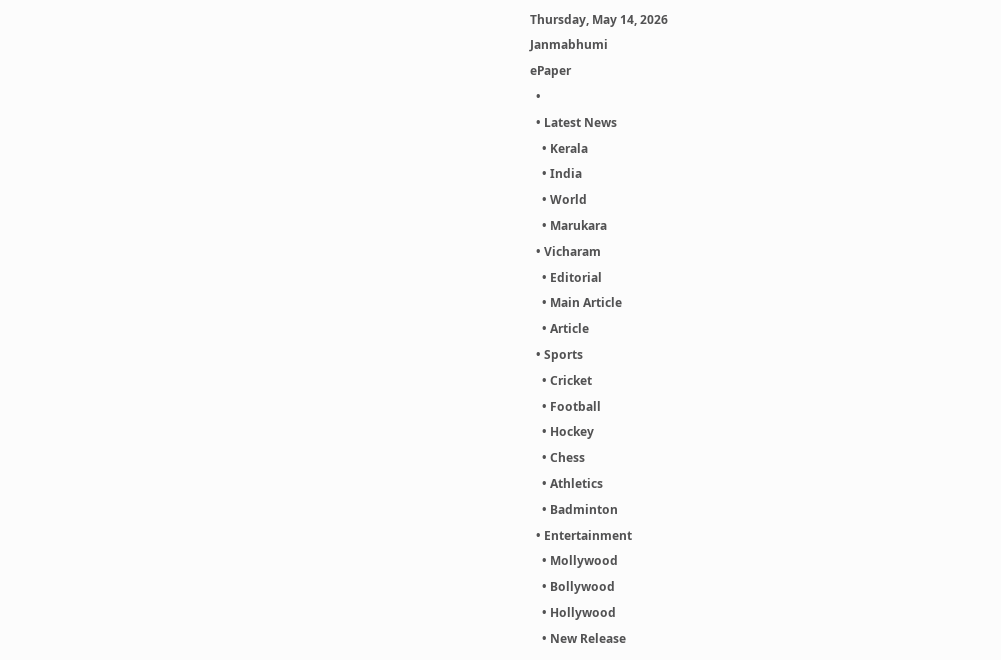Thursday, May 14, 2026
Janmabhumi
ePaper
  •
  • Latest News
    • Kerala
    • India
    • World
    • Marukara
  • Vicharam
    • Editorial
    • Main Article
    • Article
  • Sports
    • Cricket
    • Football
    • Hockey
    • Chess
    • Athletics
    • Badminton
  • Entertainment
    • Mollywood
    • Bollywood
    • Hollywood
    • New Release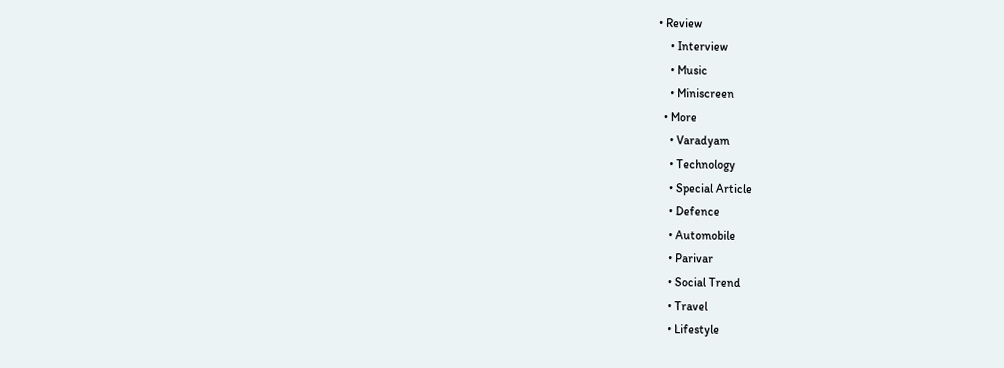• Review
    • Interview
    • Music
    • Miniscreen
  • More
    • Varadyam
    • Technology
    • Special Article
    • Defence
    • Automobile
    • Parivar
    • Social Trend
    • Travel
    • Lifestyle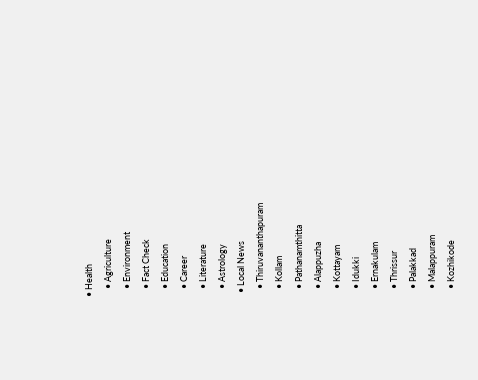• Health
    • Agriculture
    • Environment
    • Fact Check
    • Education
    • Career
    • Literature
    • Astrology
  • Local News
    • Thiruvananthapuram
    • Kollam
    • Pathanamthitta
    • Alappuzha
    • Kottayam
    • Idukki
    • Ernakulam
    • Thrissur
    • Palakkad
    • Malappuram
    • Kozhikode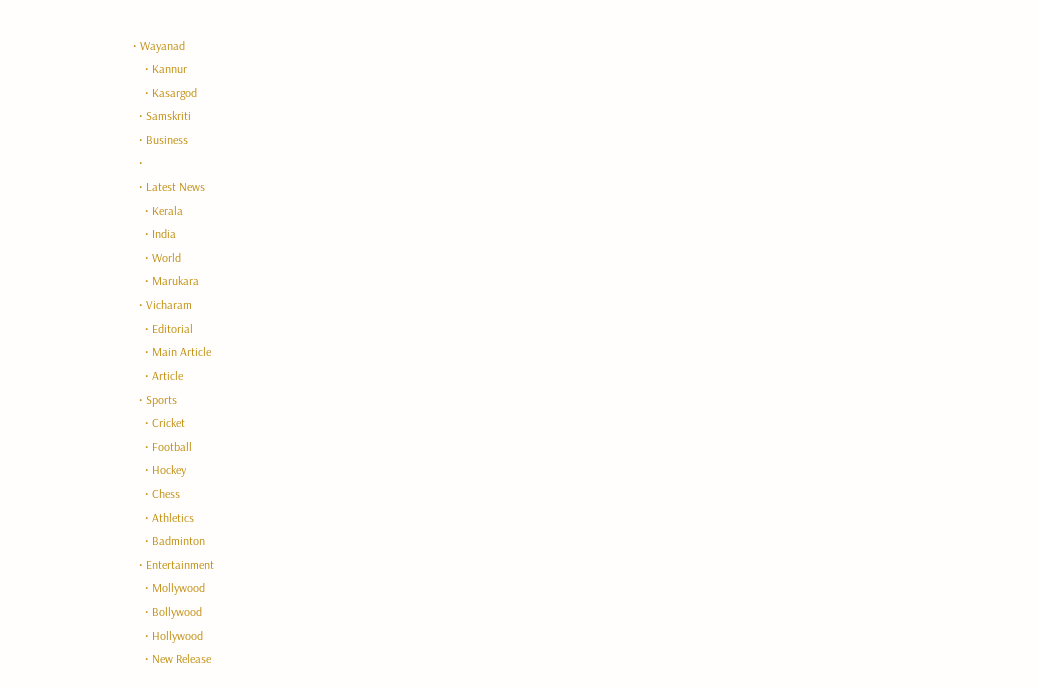• Wayanad
    • Kannur
    • Kasargod
  • Samskriti
  • Business
  •
  • Latest News
    • Kerala
    • India
    • World
    • Marukara
  • Vicharam
    • Editorial
    • Main Article
    • Article
  • Sports
    • Cricket
    • Football
    • Hockey
    • Chess
    • Athletics
    • Badminton
  • Entertainment
    • Mollywood
    • Bollywood
    • Hollywood
    • New Release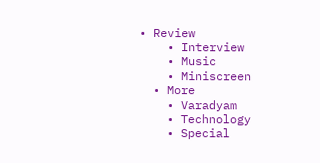• Review
    • Interview
    • Music
    • Miniscreen
  • More
    • Varadyam
    • Technology
    • Special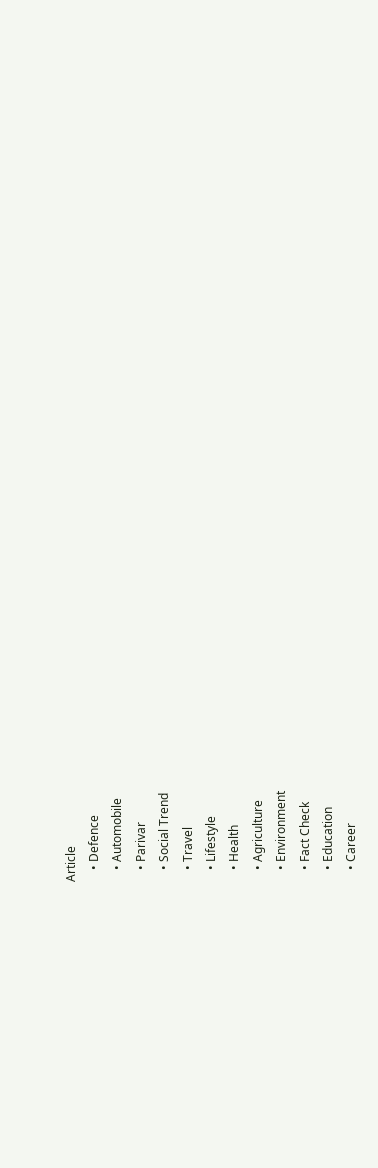Article
    • Defence
    • Automobile
    • Parivar
    • Social Trend
    • Travel
    • Lifestyle
    • Health
    • Agriculture
    • Environment
    • Fact Check
    • Education
    • Career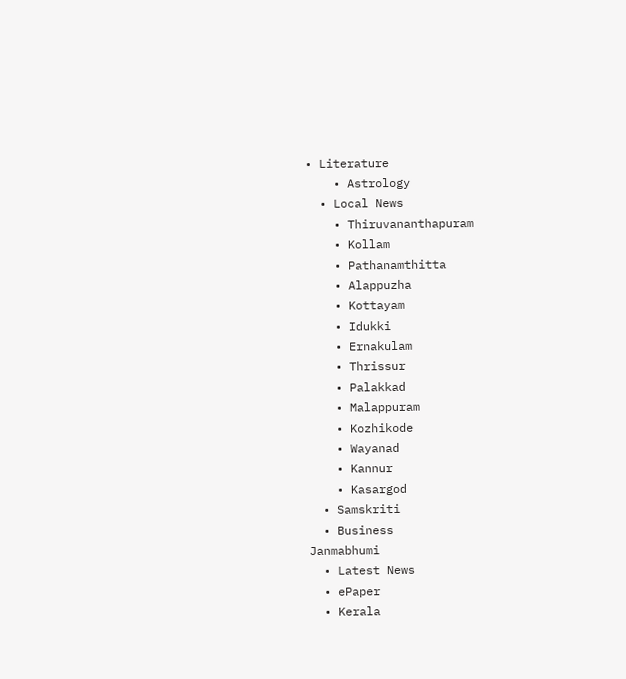• Literature
    • Astrology
  • Local News
    • Thiruvananthapuram
    • Kollam
    • Pathanamthitta
    • Alappuzha
    • Kottayam
    • Idukki
    • Ernakulam
    • Thrissur
    • Palakkad
    • Malappuram
    • Kozhikode
    • Wayanad
    • Kannur
    • Kasargod
  • Samskriti
  • Business
Janmabhumi
  • Latest News
  • ePaper
  • Kerala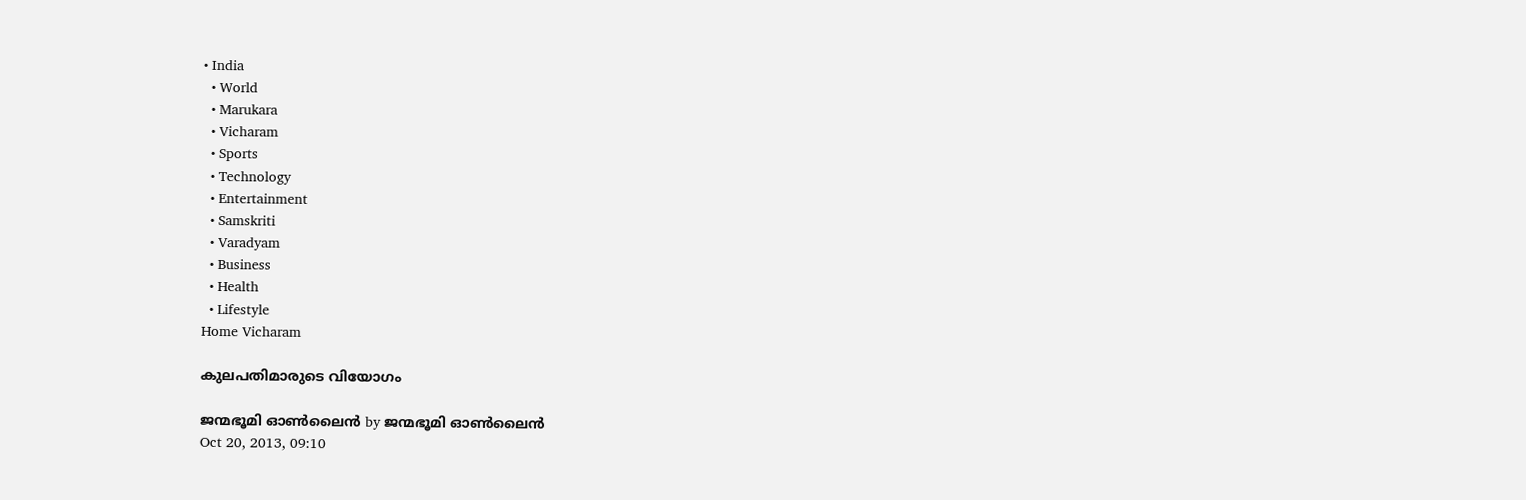• India
  • World
  • Marukara
  • Vicharam
  • Sports
  • Technology
  • Entertainment
  • Samskriti
  • Varadyam
  • Business
  • Health
  • Lifestyle
Home Vicharam

കുലപതിമാരുടെ വിയോഗം

ജന്മഭൂമി ഓണ്‍ലൈന്‍ by ജന്മഭൂമി ഓണ്‍ലൈന്‍
Oct 20, 2013, 09:10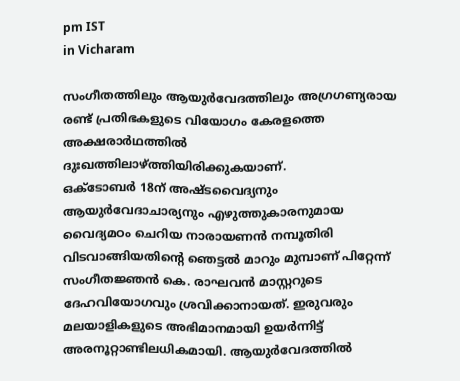pm IST
in Vicharam

സംഗീതത്തിലും ആയുര്‍വേദത്തിലും അഗ്രഗണ്യരായ രണ്ട്‌ പ്രതിഭകളുടെ വിയോഗം കേരളത്തെ അക്ഷരാര്‍ഥത്തില്‍ ദുഃഖത്തിലാഴ്‌ത്തിയിരിക്കുകയാണ്‌.
ഒക്ടോബര്‍ 18ന്‌ അഷ്ടവൈദ്യനും ആയുര്‍വേദാചാര്യനും എഴുത്തുകാരനുമായ വൈദ്യമഠം ചെറിയ നാരായണന്‍ നമ്പൂതിരി വിടവാങ്ങിയതിന്റെ ഞെട്ടല്‍ മാറും മുമ്പാണ്‌ പിറ്റേന്ന്‌ സംഗീതജ്ഞന്‍ കെ. രാഘവന്‍ മാസ്റ്ററുടെ ദേഹവിയോഗവും ശ്രവിക്കാനായത്‌. ഇരുവരും മലയാളികളുടെ അഭിമാനമായി ഉയര്‍ന്നിട്ട്‌ അരനൂറ്റാണ്ടിലധികമായി. ആയുര്‍വേദത്തില്‍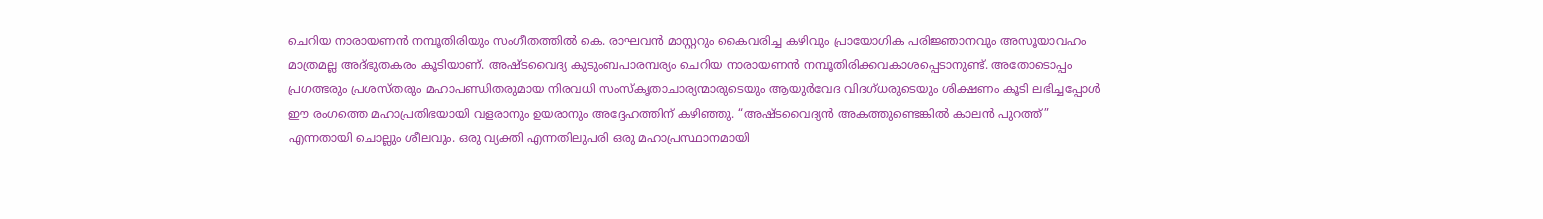ചെറിയ നാരായണന്‍ നമ്പൂതിരിയും സംഗീതത്തില്‍ കെ. രാഘവന്‍ മാസ്റ്ററും കൈവരിച്ച കഴിവും പ്രായോഗിക പരിജ്ഞാനവും അസൂയാവഹം മാത്രമല്ല അദ്ഭുതകരം കൂടിയാണ്‌. അഷ്ടവൈദ്യ കുടുംബപാരമ്പര്യം ചെറിയ നാരായണന്‍ നമ്പൂതിരിക്കവകാശപ്പെടാനുണ്ട്‌. അതോടൊപ്പം പ്രഗത്ഭരും പ്രശസ്തരും മഹാപണ്ഡിതരുമായ നിരവധി സംസ്കൃതാചാര്യന്മാരുടെയും ആയുര്‍വേദ വിദഗ്ധരുടെയും ശിക്ഷണം കൂടി ലഭിച്ചപ്പോള്‍ ഈ രംഗത്തെ മഹാപ്രതിഭയായി വളരാനും ഉയരാനും അദ്ദേഹത്തിന്‌ കഴിഞ്ഞു. “അഷ്ടവൈദ്യന്‍ അകത്തുണ്ടെങ്കില്‍ കാലന്‍ പുറത്ത്‌” എന്നതായി ചൊല്ലും ശീലവും. ഒരു വ്യക്തി എന്നതിലുപരി ഒരു മഹാപ്രസ്ഥാനമായി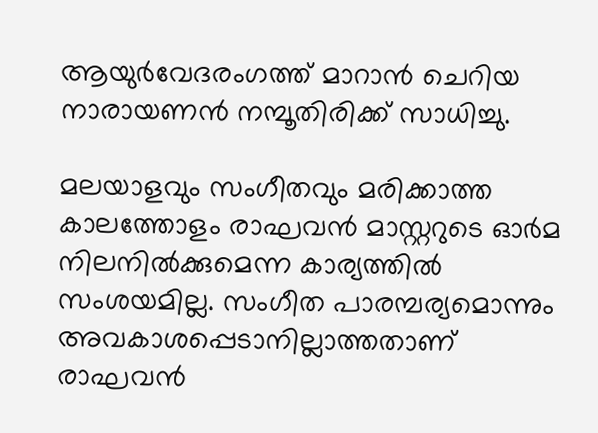ആയുര്‍വേദരംഗത്ത്‌ മാറാന്‍ ചെറിയ നാരായണന്‍ നമ്പൂതിരിക്ക്‌ സാധിച്ചു.

മലയാളവും സംഗീതവും മരിക്കാത്ത കാലത്തോളം രാഘവന്‍ മാസ്റ്ററുടെ ഓര്‍മ നിലനില്‍ക്കുമെന്ന കാര്യത്തില്‍ സംശയമില്ല. സംഗീത പാരമ്പര്യമൊന്നും അവകാശപ്പെടാനില്ലാത്തതാണ്‌ രാഘവന്‍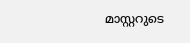മാസ്റ്ററുടെ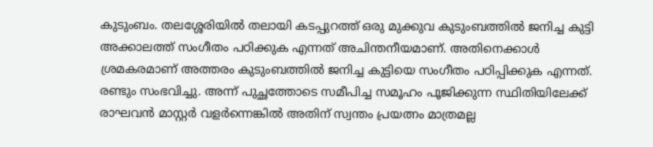കുടുംബം. തലശ്ശേരിയില്‍ തലായി കടപ്പുറത്ത്‌ ഒരു മുക്കുവ കുടുംബത്തില്‍ ജനിച്ച കുട്ടി അക്കാലത്ത്‌ സംഗീതം പഠിക്കുക എന്നത്‌ അചിന്തനീയമാണ്‌. അതിനെക്കാള്‍ ശ്രമകരമാണ്‌ അത്തരം കുടുംബത്തില്‍ ജനിച്ച കുട്ടിയെ സംഗീതം പഠിപ്പിക്കുക എന്നത്‌. രണ്ടും സംഭവിച്ചു. അന്ന്‌ പുച്ഛത്തോടെ സമീപിച്ച സമൂഹം പൂജിക്കുന്ന സ്ഥിതിയിലേക്ക്‌ രാഘവന്‍ മാസ്റ്റര്‍ വളര്‍ന്നെങ്കില്‍ അതിന്‌ സ്വന്തം പ്രയത്നം മാത്രമല്ല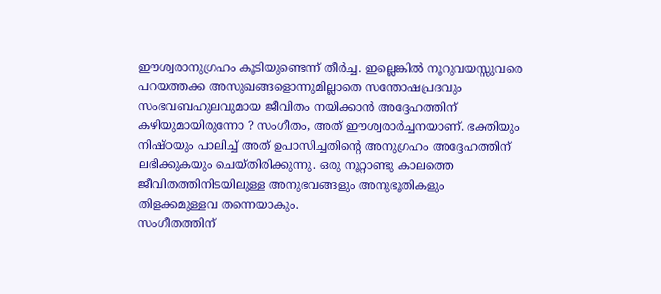ഈശ്വരാനുഗ്രഹം കൂടിയുണ്ടെന്ന്‌ തീര്‍ച്ച. ഇല്ലെങ്കില്‍ നൂറുവയസ്സുവരെ പറയത്തക്ക അസുഖങ്ങളൊന്നുമില്ലാതെ സന്തോഷപ്രദവും സംഭവബഹുലവുമായ ജീവിതം നയിക്കാന്‍ അദ്ദേഹത്തിന്‌ കഴിയുമായിരുന്നോ ? സംഗീതം, അത്‌ ഈശ്വരാര്‍ച്ചനയാണ്‌. ഭക്തിയും നിഷ്ഠയും പാലിച്ച്‌ അത്‌ ഉപാസിച്ചതിന്റെ അനുഗ്രഹം അദ്ദേഹത്തിന്‌ ലഭിക്കുകയും ചെയ്തിരിക്കുന്നു. ഒരു നൂറ്റാണ്ടു കാലത്തെ ജീവിതത്തിനിടയിലുള്ള അനുഭവങ്ങളും അനുഭൂതികളും തിളക്കമുള്ളവ തന്നെയാകും.
സംഗീതത്തിന്‌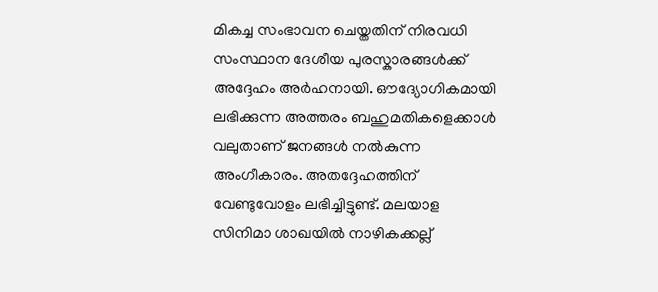മികച്ച സംഭാവന ചെയ്തതിന്‌ നിരവധി സംസ്ഥാന ദേശീയ പുരസ്കാരങ്ങള്‍ക്ക്‌ അദ്ദേഹം അര്‍ഹനായി. ഔദ്യോഗികമായി ലഭിക്കുന്ന അത്തരം ബഹുമതികളെക്കാള്‍ വലുതാണ്‌ ജനങ്ങള്‍ നല്‍കുന്ന അംഗീകാരം. അതദ്ദേഹത്തിന്‌ വേണ്ടുവോളം ലഭിച്ചിട്ടുണ്ട്‌. മലയാള സിനിമാ ശാഖയില്‍ നാഴികക്കല്ല്‌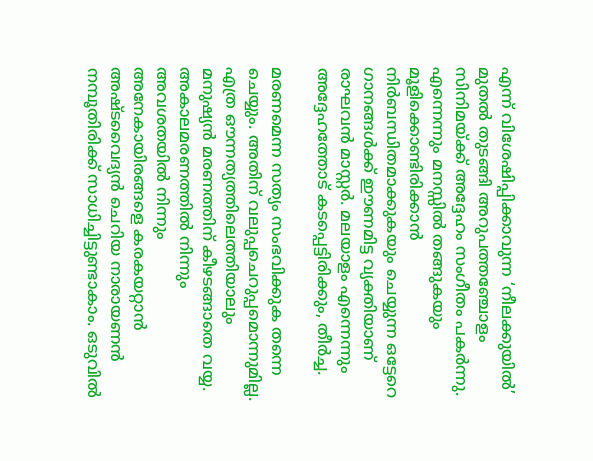എന്ന്‌ വിശേഷിപ്പിക്കാവുന്ന ‘നീലക്കുയില്‍’ മുതല്‍ തുടങ്ങി അറുപത്തഞ്ചോളം സിനിമയ്‌ക്ക്‌ അദ്ദേഹം സംഗീതം പകര്‍ന്നു. എന്നെന്നും മനസ്സില്‍ തങ്ങുകയും മൂളിക്കൊണ്ടിരിക്കാന്‍ നിര്‍ബന്ധിതമാക്കുകയും ചെയ്യുന്ന ഒട്ടേറെ ഗാനങ്ങള്‍ക്ക്‌ ഈണമിട്ട വ്യക്തിയാണ്‌ രാഘവന്‍ മാസ്റ്റര്‍. മലയാളം എന്നെന്നും അദ്ദേഹത്തോട്‌ കടപ്പെട്ടിരിക്കും, തീര്‍ച്ച.

മരണമെന്ന സത്യം സംഭവിക്കുക തന്നെ ചെയ്യും. അതിന്‌ വലുപ്പചെറുപ്പമൊന്നുമില്ല. എത്ര ഔന്നത്യത്തിലെത്തിയാലും മനുഷ്യന്‍ മരണത്തിന്‌ കീഴടങ്ങാതെ വയ്യ. അകാലമരണത്തില്‍ നിന്നും അവശതയില്‍ നിന്നും അനേകായിരങ്ങളെ കരകയറ്റാന്‍ അഷ്ടവൈദ്യന്‍ ചെറിയ നാരായണന്‍ നമ്പൂതിരിക്ക്‌ സാധിച്ചിട്ടുണ്ടാകാം. ഒടുവില്‍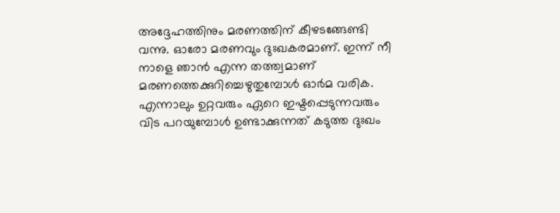അദ്ദേഹത്തിനും മരണത്തിന്‌ കീഴടങ്ങേണ്ടി വന്നു. ഓരോ മരണവും ദുഃഖകരമാണ്‌. ഇന്ന്‌ നീ നാളെ ഞാന്‍ എന്ന തത്ത്വമാണ്‌ മരണത്തെക്കുറിച്ചെഴുതുമ്പോള്‍ ഓര്‍മ വരിക. എന്നാലും ഉറ്റവരും ഏറെ ഇഷ്ടപ്പെടുന്നവരും വിട പറയുമ്പോള്‍ ഉണ്ടാക്കുന്നത്‌ കടുത്ത ദുഃഖം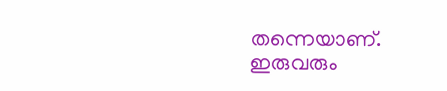തന്നെയാണ്‌. ഇരുവരും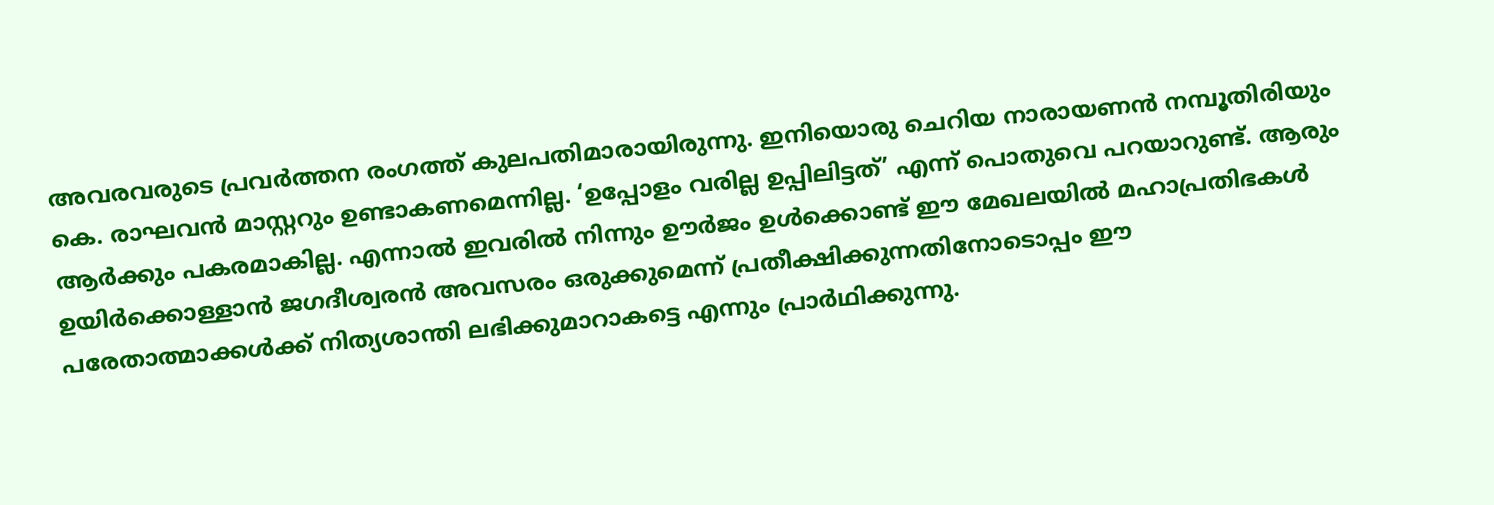അവരവരുടെ പ്രവര്‍ത്തന രംഗത്ത്‌ കുലപതിമാരായിരുന്നു. ഇനിയൊരു ചെറിയ നാരായണന്‍ നമ്പൂതിരിയും കെ. രാഘവന്‍ മാസ്റ്ററും ഉണ്ടാകണമെന്നില്ല. ‘ഉപ്പോളം വരില്ല ഉപ്പിലിട്ടത്‌’ എന്ന്‌ പൊതുവെ പറയാറുണ്ട്‌. ആരും ആര്‍ക്കും പകരമാകില്ല. എന്നാല്‍ ഇവരില്‍ നിന്നും ഊര്‍ജം ഉള്‍ക്കൊണ്ട്‌ ഈ മേഖലയില്‍ മഹാപ്രതിഭകള്‍ ഉയിര്‍ക്കൊള്ളാന്‍ ജഗദീശ്വരന്‍ അവസരം ഒരുക്കുമെന്ന്‌ പ്രതീക്ഷിക്കുന്നതിനോടൊപ്പം ഈ പരേതാത്മാക്കള്‍ക്ക്‌ നിത്യശാന്തി ലഭിക്കുമാറാകട്ടെ എന്നും പ്രാര്‍ഥിക്കുന്നു.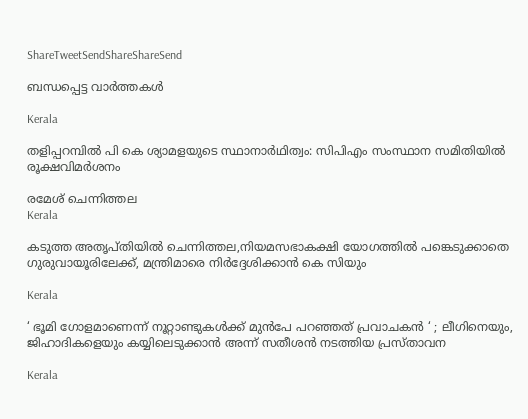ShareTweetSendShareShareSend

ബന്ധപ്പെട്ട വാര്‍ത്തകള്‍

Kerala

തളിപ്പറമ്പില്‍ പി കെ ശ്യാമളയുടെ സ്ഥാനാര്‍ഥിത്വം: സിപിഎം സംസ്ഥാന സമിതിയില്‍ രൂക്ഷവിമര്‍ശനം

രമേശ് ചെന്നിത്തല
Kerala

കടുത്ത അതൃപ്തിയില്‍ ചെന്നിത്തല,നിയമസഭാകക്ഷി യോഗത്തില്‍ പങ്കെടുക്കാതെ ഗുരുവായൂരിലേക്ക്, മന്ത്രിമാരെ നിര്‍ദ്ദേശിക്കാന്‍ കെ സിയും

Kerala

‘ ഭൂമി ഗോളമാണെന്ന് നൂറ്റാണ്ടുകൾക്ക് മുൻപേ പറഞ്ഞത് പ്രവാചകൻ ‘ ; ലീഗിനെയും, ജിഹാദികളെയും കയ്യിലെടുക്കാൻ അന്ന് സതീശൻ നടത്തിയ പ്രസ്താവന

Kerala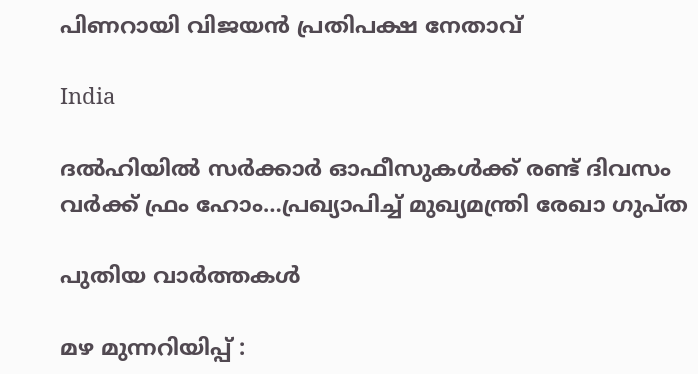പിണറായി വിജയന്‍ പ്രതിപക്ഷ നേതാവ്

India

ദല്‍ഹിയില്‍ സര്‍ക്കാര്‍ ഓഫീസുകള്‍ക്ക് രണ്ട് ദിവസം വര്‍ക്ക് ഫ്രം ഹോം…പ്രഖ്യാപിച്ച് മുഖ്യമന്ത്രി രേഖാ ഗുപ്ത

പുതിയ വാര്‍ത്തകള്‍

മഴ മുന്നറിയിപ്പ് :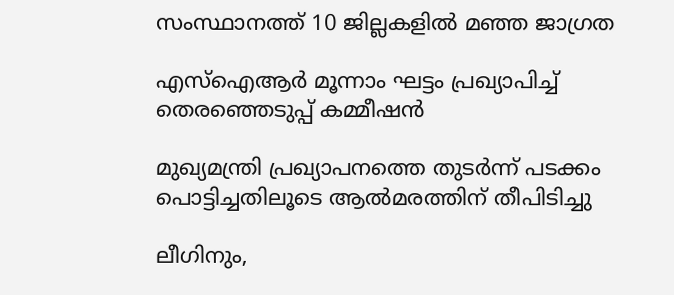സംസ്ഥാനത്ത് 10 ജില്ലകളില്‍ മഞ്ഞ ജാഗ്രത

എസ്ഐആർ മൂന്നാം ഘട്ടം പ്രഖ്യാപിച്ച് തെരഞ്ഞെടുപ്പ് കമ്മീഷൻ

മുഖ്യമന്ത്രി പ്രഖ്യാപനത്തെ തുടര്‍ന്ന് പടക്കം പൊട്ടിച്ചതിലൂടെ ആല്‍മരത്തിന് തീപിടിച്ചു

ലീഗിനും,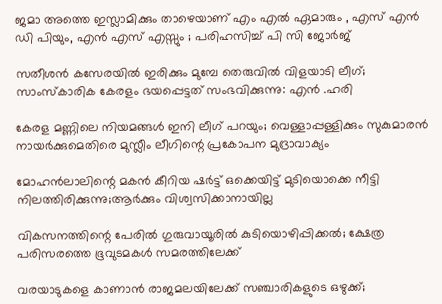ജമാ അത്തെ ഇസ്ലാമിക്കും താഴെയാണ് എം എൽ ഏമാരും , എസ് എൻ ഡി പിയും, എൻ എസ് എസ്സും ; പരിഹസിച്ച് പി സി ജോർജ്

സതീശൻ കസേരയിൽ ഇരിക്കും മുമ്പേ തെരുവിൽ വിളയാടി ലീഗ്; സാംസ്കാരിക കേരളം ഭയപ്പെട്ടത് സംഭവിക്കുന്നു: എൻ .ഹരി

കേരള മണ്ണിലെ നിയമങ്ങൾ ഇനി ലീഗ് പറയും; വെള്ളാപ്പള്ളിക്കും സുകുമാരൻ നായർക്കുമെതിരെ മുസ്ലീം ലീഗിന്റെ പ്രകോപന മുദ്രാവാക്യം

മോഹൻലാലിന്റെ മകൻ കീറിയ ഷർട്ട് ഒക്കെയിട്ട് മുടിയൊക്കെ നീട്ടി നിലത്തിരിക്കുന്നു;ആർക്കും വിശ്വസിക്കാനായില്ല

വികസനത്തിന്റെ പേരില്‍ ഗുരുവായൂരില്‍ കുടിയൊഴിപ്പിക്കല്‍; ക്ഷേത്ര പരിസരത്തെ ഭൂവുടമകള്‍ സമരത്തിലേക്ക്

വരയാടുകളെ കാണാന്‍ രാജമലയിലേക്ക് സഞ്ചാരികളുടെ ഒഴുക്ക്;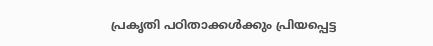പ്രകൃതി പഠിതാക്കള്‍ക്കും പ്രിയപ്പെട്ട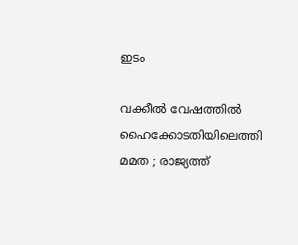ഇടം

വക്കീൽ വേഷത്തിൽ ഹൈക്കോടതിയിലെത്തി മമത ; രാജ്യത്ത്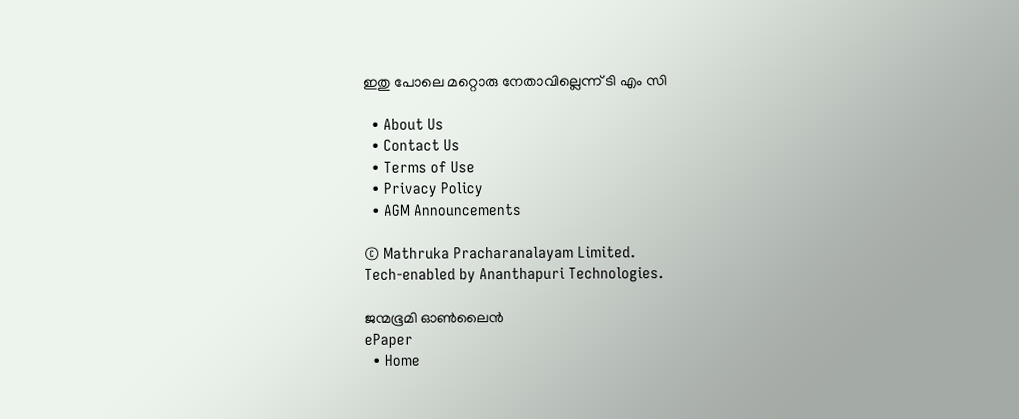ഇതു പോലെ മറ്റൊരു നേതാവില്ലെന്ന് ടി എം സി

  • About Us
  • Contact Us
  • Terms of Use
  • Privacy Policy
  • AGM Announcements

© Mathruka Pracharanalayam Limited.
Tech-enabled by Ananthapuri Technologies.

ജന്മഭൂമി ഓണ്‍ലൈന്‍
ePaper
  • Home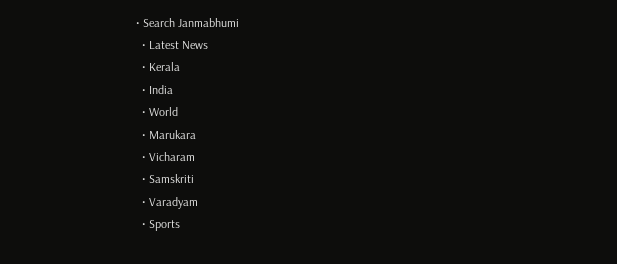• Search Janmabhumi
  • Latest News
  • Kerala
  • India
  • World
  • Marukara
  • Vicharam
  • Samskriti
  • Varadyam
  • Sports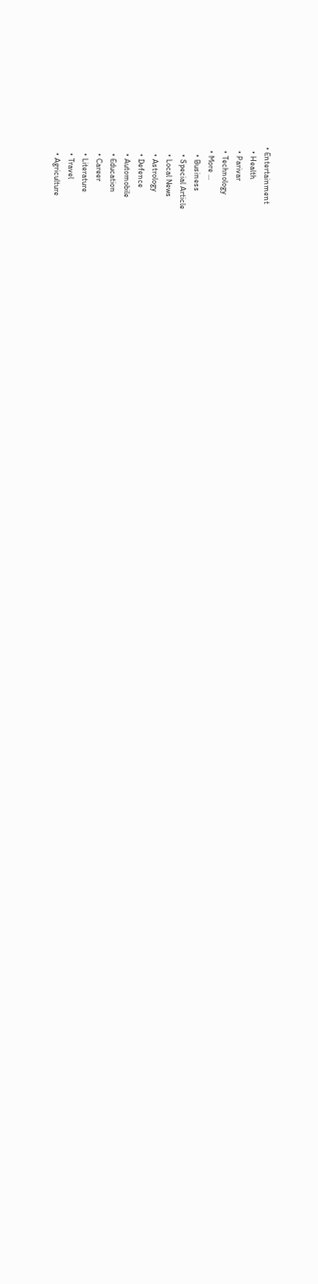• Entertainment
  • Health
  • Parivar
  • Technology
  • More …
    • Business
    • Special Article
    • Local News
    • Astrology
    • Defence
    • Automobile
    • Education
    • Career
    • Literature
    • Travel
    • Agriculture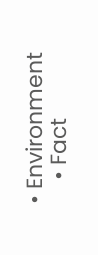• Environment
    • Fact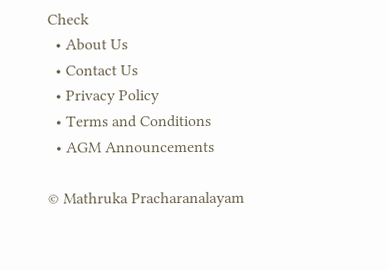Check
  • About Us
  • Contact Us
  • Privacy Policy
  • Terms and Conditions
  • AGM Announcements

© Mathruka Pracharanalayam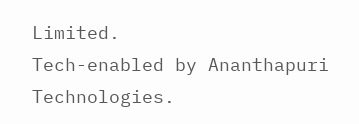Limited.
Tech-enabled by Ananthapuri Technologies.